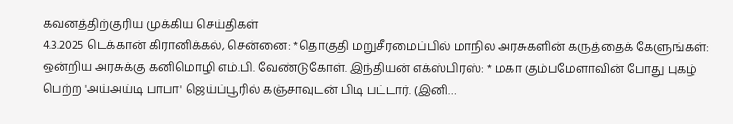கவனத்திற்குரிய முக்கிய செய்திகள்
4.3.2025 டெக்கான் கிரானிக்கல், சென்னை: *தொகுதி மறுசீரமைப்பில் மாநில அரசுகளின் கருத்தைக் கேளுங்கள்: ஒன்றிய அரசுக்கு கனிமொழி எம்.பி. வேண்டுகோள். இந்தியன் எக்ஸ்பிரஸ்: * மகா கும்பமேளாவின் போது புகழ் பெற்ற 'அய்அய்டி பாபா' ஜெய்ப்பூரில் கஞ்சாவுடன் பிடி பட்டார். (இனி…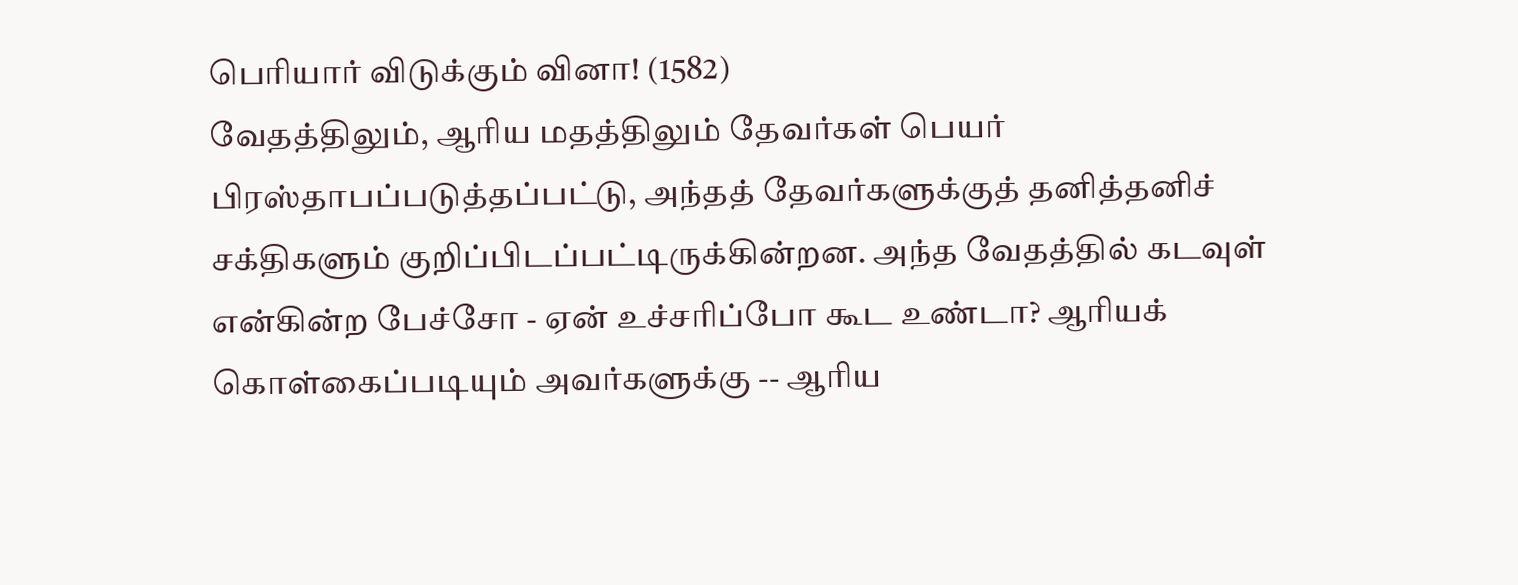பெரியார் விடுக்கும் வினா! (1582)
வேதத்திலும், ஆரிய மதத்திலும் தேவர்கள் பெயர் பிரஸ்தாபப்படுத்தப்பட்டு, அந்தத் தேவர்களுக்குத் தனித்தனிச் சக்திகளும் குறிப்பிடப்பட்டிருக்கின்றன. அந்த வேதத்தில் கடவுள் என்கின்ற பேச்சோ - ஏன் உச்சரிப்போ கூட உண்டா? ஆரியக் கொள்கைப்படியும் அவர்களுக்கு -- ஆரிய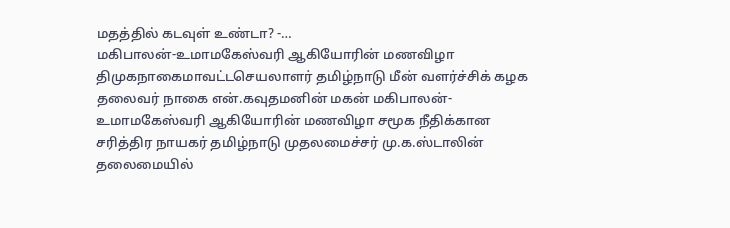மதத்தில் கடவுள் உண்டா? -…
மகிபாலன்-உமாமகேஸ்வரி ஆகியோரின் மணவிழா
திமுகநாகைமாவட்டசெயலாளர் தமிழ்நாடு மீன் வளர்ச்சிக் கழக தலைவர் நாகை என்.கவுதமனின் மகன் மகிபாலன்-உமாமகேஸ்வரி ஆகியோரின் மணவிழா சமூக நீதிக்கான சரித்திர நாயகர் தமிழ்நாடு முதலமைச்சர் மு.க.ஸ்டாலின் தலைமையில்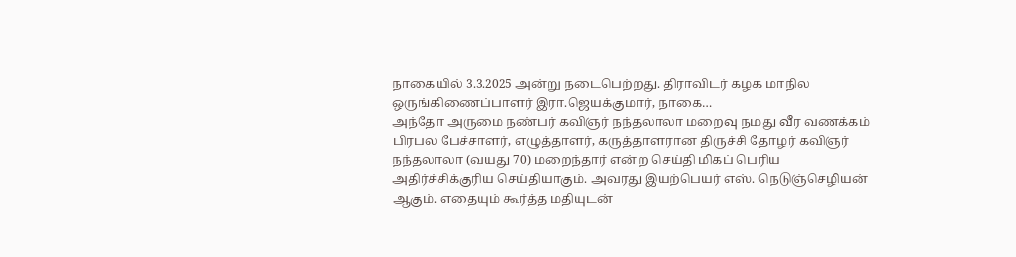நாகையில் 3.3.2025 அன்று நடைபெற்றது. திராவிடர் கழக மாநில ஒருங்கிணைப்பாளர் இரா.ஜெயக்குமார், நாகை…
அந்தோ அருமை நண்பர் கவிஞர் நந்தலாலா மறைவு நமது வீர வணக்கம்
பிரபல பேச்சாளர், எழுத்தாளர், கருத்தாளரான திருச்சி தோழர் கவிஞர் நந்தலாலா (வயது 70) மறைந்தார் என்ற செய்தி மிகப் பெரிய அதிர்ச்சிக்குரிய செய்தியாகும். அவரது இயற்பெயர் எஸ். நெடுஞ்செழியன் ஆகும். எதையும் கூர்த்த மதியுடன்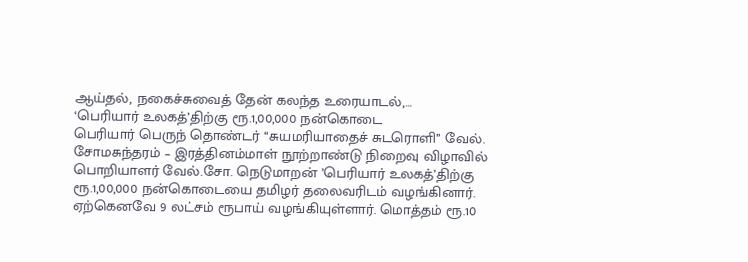ஆய்தல், நகைச்சுவைத் தேன் கலந்த உரையாடல்,…
‘பெரியார் உலகத்’திற்கு ரூ.1,00,000 நன்கொடை
பெரியார் பெருந் தொண்டர் ‘‘சுயமரியாதைச் சுடரொளி’’ வேல். சோமசுந்தரம் – இரத்தினம்மாள் நூற்றாண்டு நிறைவு விழாவில் பொறியாளர் வேல்.சோ. நெடுமாறன் ’பெரியார் உலகத்’திற்கு ரூ.1,00,000 நன்கொடையை தமிழர் தலைவரிடம் வழங்கினார். ஏற்கெனவே 9 லட்சம் ரூபாய் வழங்கியுள்ளார். மொத்தம் ரூ.10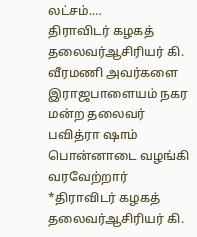லட்சம்.…
திராவிடர் கழகத் தலைவர்ஆசிரியர் கி. வீரமணி அவர்களை இராஜபாளையம் நகர மன்ற தலைவர் பவித்ரா ஷாம் பொன்னாடை வழங்கி வரவேற்றார்
*திராவிடர் கழகத் தலைவர்ஆசிரியர் கி.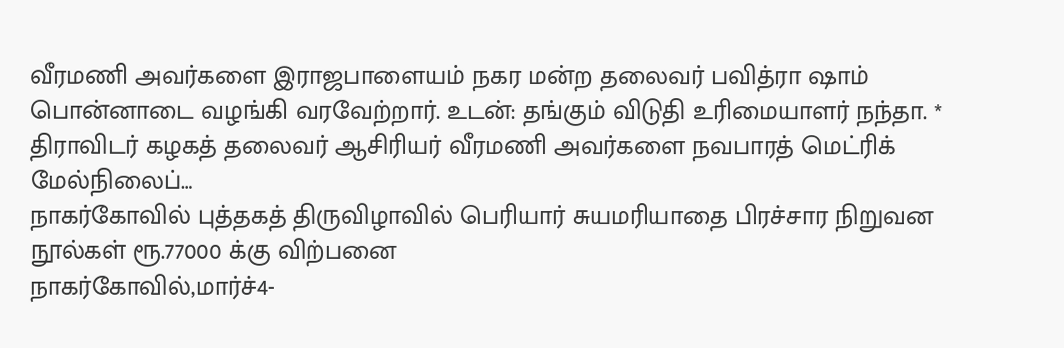வீரமணி அவர்களை இராஜபாளையம் நகர மன்ற தலைவர் பவித்ரா ஷாம் பொன்னாடை வழங்கி வரவேற்றார். உடன்: தங்கும் விடுதி உரிமையாளர் நந்தா. * திராவிடர் கழகத் தலைவர் ஆசிரியர் வீரமணி அவர்களை நவபாரத் மெட்ரிக் மேல்நிலைப்…
நாகர்கோவில் புத்தகத் திருவிழாவில் பெரியார் சுயமரியாதை பிரச்சார நிறுவன நூல்கள் ரூ.77000 க்கு விற்பனை
நாகர்கோவில்,மார்ச்4-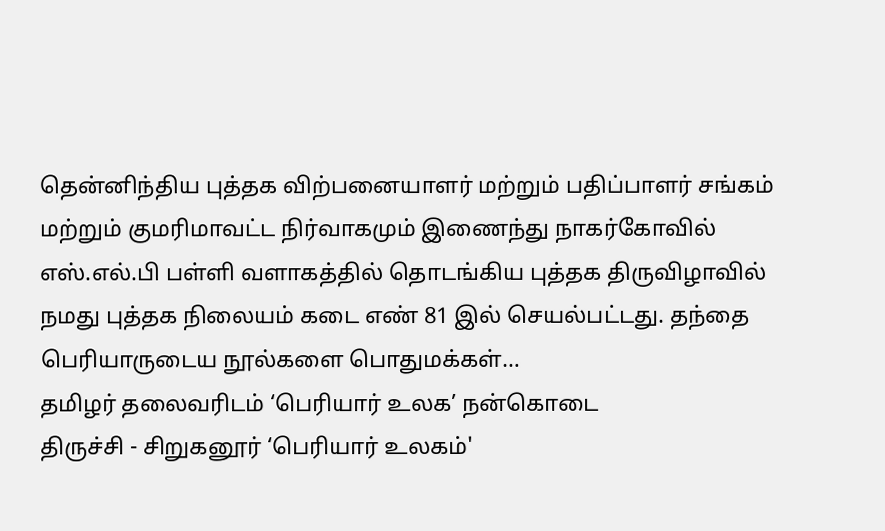தென்னிந்திய புத்தக விற்பனையாளர் மற்றும் பதிப்பாளர் சங்கம் மற்றும் குமரிமாவட்ட நிர்வாகமும் இணைந்து நாகர்கோவில் எஸ்.எல்.பி பள்ளி வளாகத்தில் தொடங்கிய புத்தக திருவிழாவில் நமது புத்தக நிலையம் கடை எண் 81 இல் செயல்பட்டது. தந்தை பெரியாருடைய நூல்களை பொதுமக்கள்…
தமிழர் தலைவரிடம் ‘பெரியார் உலக’ நன்கொடை
திருச்சி - சிறுகனூர் ‘பெரியார் உலகம்'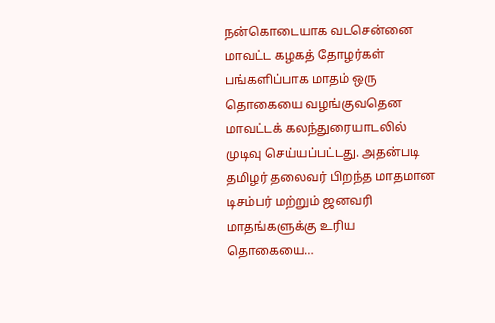நன்கொடையாக வடசென்னை மாவட்ட கழகத் தோழர்கள் பங்களிப்பாக மாதம் ஒரு தொகையை வழங்குவதென மாவட்டக் கலந்துரையாடலில் முடிவு செய்யப்பட்டது. அதன்படி தமிழர் தலைவர் பிறந்த மாதமான டிசம்பர் மற்றும் ஜனவரி மாதங்களுக்கு உரிய தொகையை…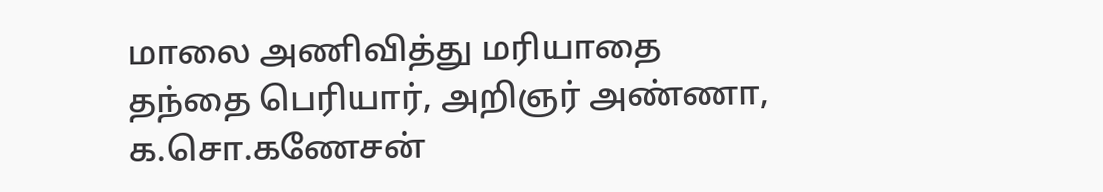மாலை அணிவித்து மரியாதை
தந்தை பெரியார், அறிஞர் அண்ணா, க.சொ.கணேசன்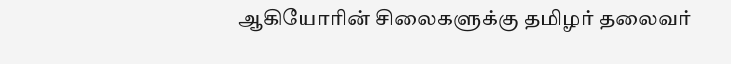ஆகியோரின் சிலைகளுக்கு தமிழர் தலைவர்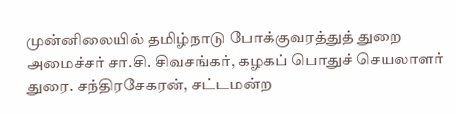முன்னிலையில் தமிழ்நாடு போக்குவரத்துத் துறை அமைச்சர் சா.சி. சிவசங்கர், கழகப் பொதுச் செயலாளர் துரை. சந்திரசேகரன், சட்டமன்ற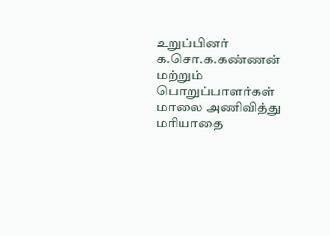உறுப்பினர் க.சொ.க.கண்ணன் மற்றும் பொறுப்பாளர்கள் மாலை அணிவித்து மரியாதை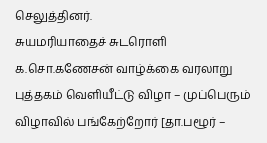செலுத்தினர்.
சுயமரியாதைச் சுடரொளி க.சொ.கணேசன் வாழ்க்கை வரலாறு புத்தகம் வெளியீட்டு விழா – முப்பெரும் விழாவில் பங்கேற்றோர் [தா.பழூர் –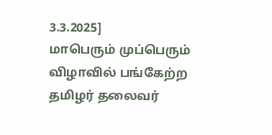3.3.2025]
மாபெரும் முப்பெரும் விழாவில் பங்கேற்ற தமிழர் தலைவர்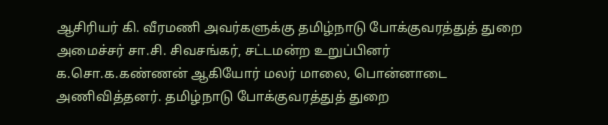ஆசிரியர் கி. வீரமணி அவர்களுக்கு தமிழ்நாடு போக்குவரத்துத் துறை அமைச்சர் சா.சி. சிவசங்கர், சட்டமன்ற உறுப்பினர் க.சொ.க.கண்ணன் ஆகியோர் மலர் மாலை, பொன்னாடை அணிவித்தனர். தமிழ்நாடு போக்குவரத்துத் துறை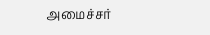அமைச்சர்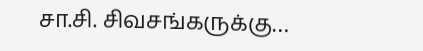சா.சி. சிவசங்கருக்கு…